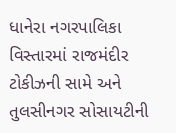ધાનેરા નગરપાલિકા વિસ્તારમાં રાજમંદીર ટોકીઝની સામે અને તુલસીનગર સોસાયટીની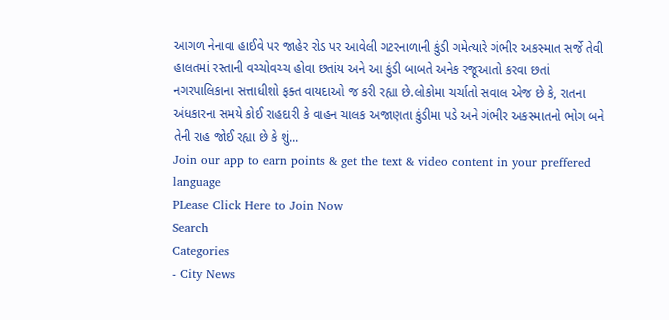આગળ નેનાવા હાઈવે પર જાહેર રોડ પર આવેલી ગટરનાળાની કુંડી ગમેત્યારે ગંભીર અકસ્માત સર્જે તેવી હાલતમાં રસ્તાની વચ્ચોવચ્ચ હોવા છતાંય અને આ કુંડી બાબતે અનેક રજૂઆતો કરવા છતાં નગરપાલિકાના સત્તાધીશો ફક્ત વાયદાઓ જ કરી રહ્યા છે.લોકોમા ચર્ચાતો સવાલ એજ છે કે, રાતના અંધકારના સમયે કોઈ રાહદારી કે વાહન ચાલક અજાણતા કુંડીમા પડે અને ગંભીર અકસ્માતનો ભોગ બને તેની રાહ જોઈ રહ્યા છે કે શું...
Join our app to earn points & get the text & video content in your preffered language
PLease Click Here to Join Now
Search
Categories
- City News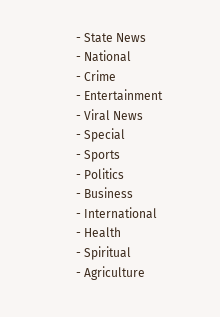- State News
- National
- Crime
- Entertainment
- Viral News
- Special
- Sports
- Politics
- Business
- International
- Health
- Spiritual
- Agriculture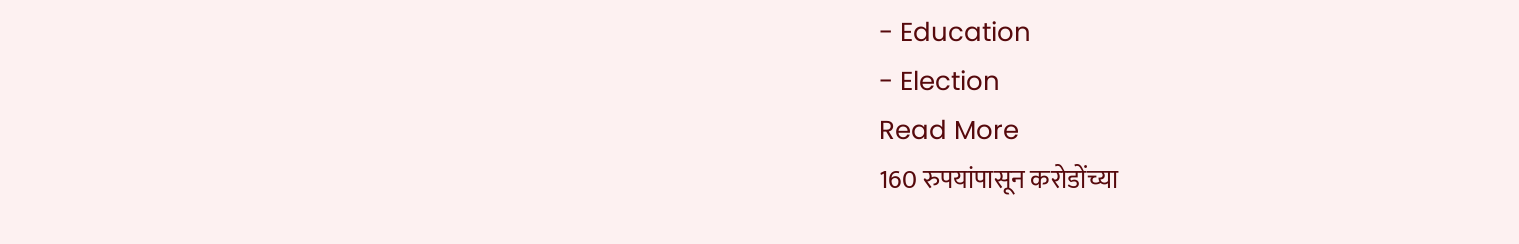- Education
- Election
Read More
160 रुपयांपासून करोडोंच्या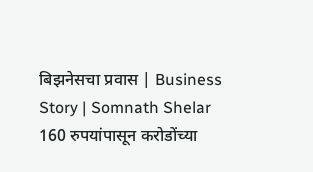बिझनेसचा प्रवास | Business Story | Somnath Shelar
160 रुपयांपासून करोडोंच्या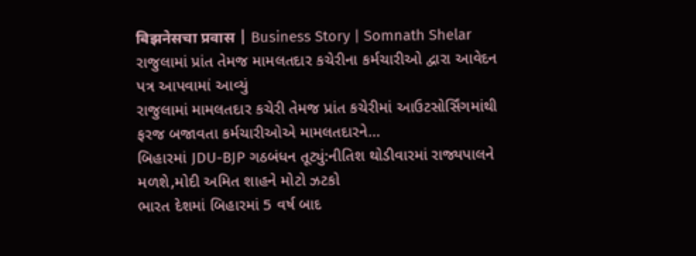बिझनेसचा प्रवास | Business Story | Somnath Shelar
રાજુલામાં પ્રાંત તેમજ મામલતદાર કચેરીના કર્મચારીઓ દ્વારા આવેદન પત્ર આપવામાં આવ્યું
રાજુલામાં મામલતદાર કચેરી તેમજ પ્રાંત કચેરીમાં આઉટસોર્સિંગમાંથી ફરજ બજાવતા કર્મચારીઓએ મામલતદારને...
બિહારમાં JDU-BJP ગઠબંધન તૂટ્યું:નીતિશ થોડીવારમાં રાજ્યપાલને મળશે,મોદી અમિત શાહને મોટો ઝટકો
ભારત દેશમાં બિહારમાં 5 વર્ષ બાદ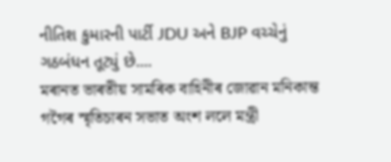નીતિશ કુમારની પાર્ટી JDU અને BJP વચ્ચેનું ગઠબંધન તૂટ્યું છે....
মৰানত ভাৰতীয় সামৰিক বাহিনীৰ জোৱান মনিকান্ত গগৈৰ স্মৃতিচাৰন সভাত অংশ ললে মন্ত্ৰী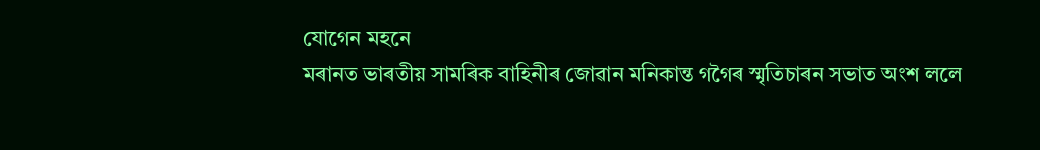যোগেন মহনে
মৰানত ভাৰতীয় সামৰিক বাহিনীৰ জোৱান মনিকান্ত গগৈৰ স্মৃতিচাৰন সভাত অংশ ললে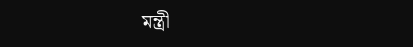মন্ত্ৰী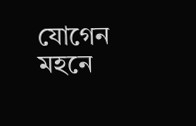যোগেন মহনে